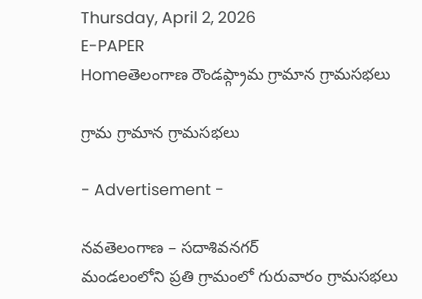Thursday, April 2, 2026
E-PAPER
Homeతెలంగాణ రౌండప్గ్రామ గ్రామాన గ్రామసభలు

గ్రామ గ్రామాన గ్రామసభలు

- Advertisement -

నవతెలంగాణ – సదాశివనగర్
మండలంలోని ప్రతి గ్రామంలో గురువారం గ్రామసభలు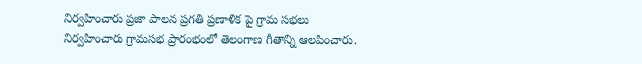నిర్వహించారు ప్రజా పాలన ప్రగతి ప్రణాళిక పై గ్రామ సభలు నిర్వహించారు గ్రామసభ ప్రారంభంలో తెలంగాణ గీతాన్ని ఆలపించారు.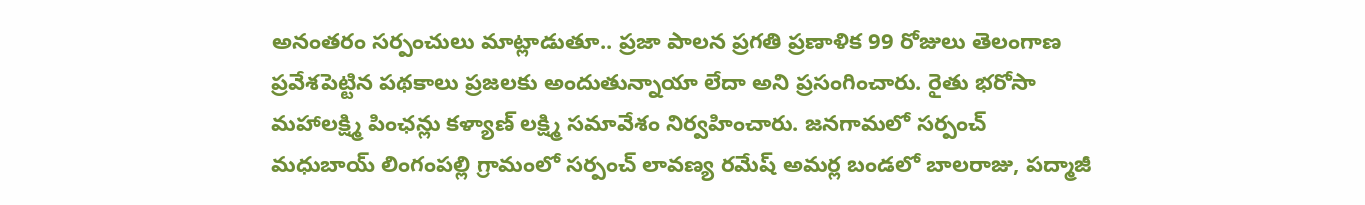అనంతరం సర్పంచులు మాట్లాడుతూ.. ప్రజా పాలన ప్రగతి ప్రణాళిక 99 రోజులు తెలంగాణ ప్రవేశపెట్టిన పథకాలు ప్రజలకు అందుతున్నాయా లేదా అని ప్రసంగించారు. రైతు భరోసా మహాలక్ష్మి పింఛన్లు కళ్యాణ్ లక్ష్మి సమావేశం నిర్వహించారు. జనగామలో సర్పంచ్ మధుబాయ్ లింగంపల్లి గ్రామంలో సర్పంచ్ లావణ్య రమేష్ అమర్ల బండలో బాలరాజు, పద్మాజీ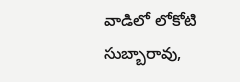వాడిలో లోకోటి సుబ్బారావు,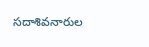సదాశివనారుల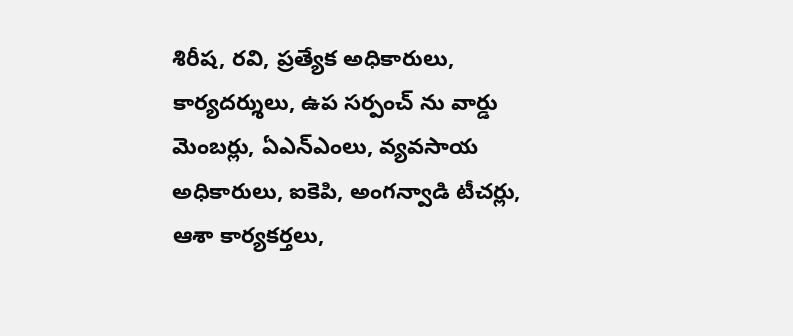శిరీష, రవి, ప్రత్యేక అధికారులు, కార్యదర్శులు, ఉప సర్పంచ్ ను వార్డు మెంబర్లు, ఏఎన్ఎంలు, వ్యవసాయ అధికారులు, ఐకెపి, అంగన్వాడి టీచర్లు, ఆశా కార్యకర్తలు,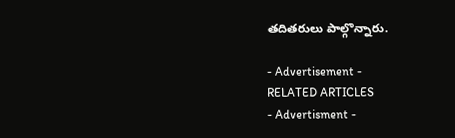తదితరులు పాల్గొన్నారు.

- Advertisement -
RELATED ARTICLES
- Advertisment -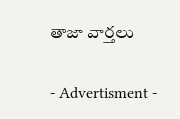తాజా వార్తలు

- Advertisment -